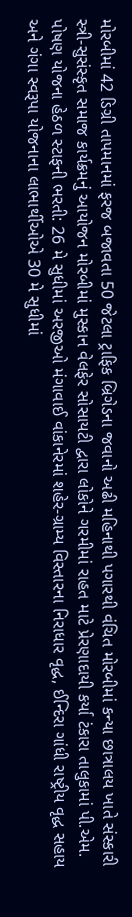મોરબીમાં 42 ડિગ્રી તાપમાનમાં ફરજ બજાવતા 50 જેટલા ટ્રાફિક બ્રિગેડના જવાનો અઢી મહિનાથી પગારથી વંચિત મોરબીમાં કન્યા છાત્રાલય ખાતે સંસ્કારી સ્ત્રી-સુસંસ્કૃત સમાજ કાર્યક્રમનું આયોજન મોરબીમાં મુસ્કાન વેલફેર સોસાયટી દ્વારા લોકોને ગરમીમાં રાહત માટે પ્રેરણાદાયી કર્યા ટંકારા તાલુકામાં પી.એમ. પોષણ યોજના હેઠળ સ્ટાફની ભરતી: 26 મે સુધીમાં અરજીઓ મંગાવાઈ વાંકાનેરમાં શહેર-ગ્રામ્ય વિસ્તારના નિરાધાર વૃદ્ધ, ઈન્દિરા ગાંધી રાષ્ટ્રીય વૃદ્ધ સહાય અને ગંગા સ્વરૂપા યોજનાના લાભાર્થીઓએ 30 મે સુધીમાં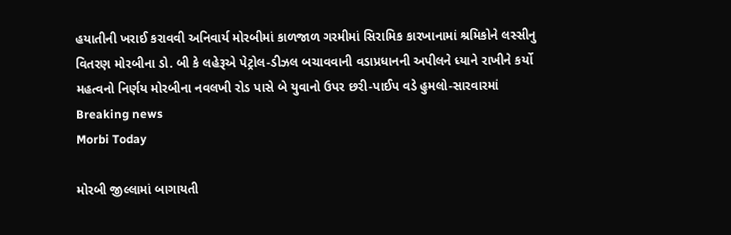હયાતીની ખરાઈ કરાવવી અનિવાર્ય મોરબીમાં કાળજાળ ગરમીમાં સિરામિક કારખાનામાં શ્રમિકોને લસ્સીનુ વિતરણ મોરબીના ડો. બી કે લહેરૂએ પેટ્રોલ-ડીઝલ બચાવવાની વડાપ્રધાનની અપીલને ધ્યાને રાખીને કર્યો મહત્વનો નિર્ણય મોરબીના નવલખી રોડ પાસે બે યુવાનો ઉપર છરી-પાઈપ વડે હુમલો-સારવારમાં
Breaking news
Morbi Today

મોરબી જીલ્લામાં બાગાયતી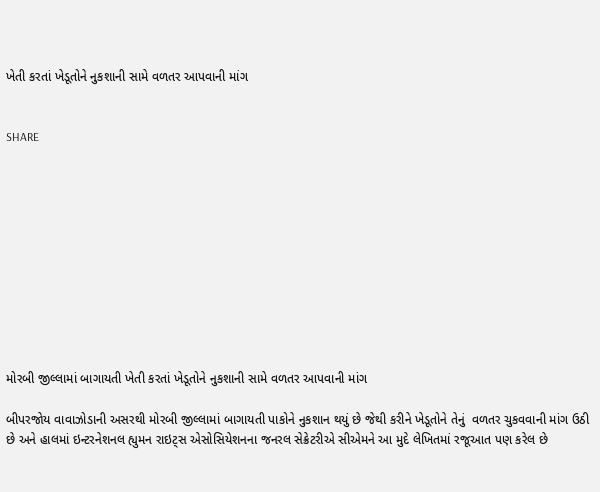ખેતી કરતાં ખેડૂતોને નુકશાની સામે વળતર આપવાની માંગ


SHARE











મોરબી જીલ્લામાં બાગાયતી ખેતી કરતાં ખેડૂતોને નુકશાની સામે વળતર આપવાની માંગ

બીપરજોય વાવાઝોડાની અસરથી મોરબી જીલ્લામાં બાગાયતી પાકોને નુકશાન થયું છે જેથી કરીને ખેડૂતોને તેનું  વળતર ચુકવવાની માંગ ઉઠી છે અને હાલમાં ઇન્ટરનેશનલ હ્યુમન રાઇટ્સ એસોસિયેશનના જનરલ સેક્રેટરીએ સીએમને આ મુદે લેખિતમાં રજૂઆત પણ કરેલ છે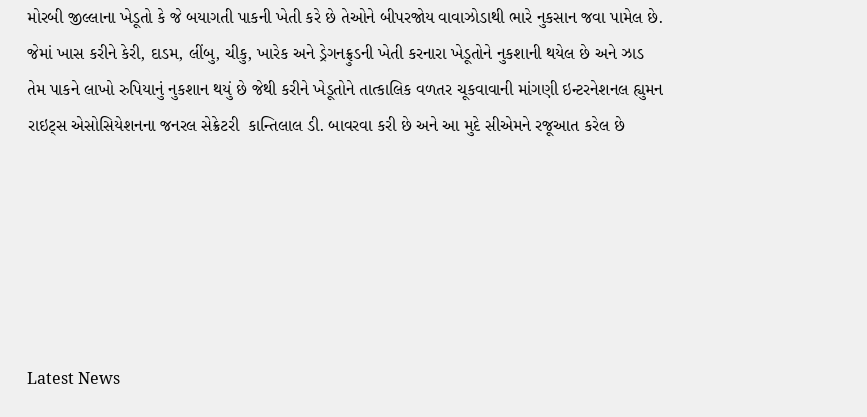મોરબી જીલ્લાના ખેડૂતો કે જે બયાગતી પાકની ખેતી કરે છે તેઓને બીપરજોય વાવાઝોડાથી ભારે નુકસાન જવા પામેલ છે. જેમાં ખાસ કરીને કેરી, દાડમ, લીંબુ, ચીકુ, ખારેક અને ડ્રેગનફ્રુડની ખેતી કરનારા ખેડૂતોને નુકશાની થયેલ છે અને ઝાડ તેમ પાકને લાખો રુપિયાનું નુકશાન થયું છે જેથી કરીને ખેડૂતોને તાત્કાલિક વળતર ચૂકવાવાની માંગણી ઇન્ટરનેશનલ હ્યુમન રાઇટ્સ એસોસિયેશનના જનરલ સેક્રેટરી  કાન્તિલાલ ડી. બાવરવા કરી છે અને આ મુદે સીએમને રજૂઆત કરેલ છે






Latest News